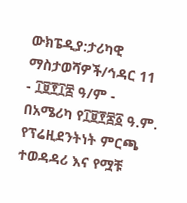ውክፔዲያ:ታሪካዊ ማስታወሻዎች/ኅዳር 11
- ፲፱፻፲፰ ዓ/ም - በአሜሪካ የ፲፱፻፷፩ ዓ.ም. የፕሬዚደንትነት ምርጫ ተወዳዳሪ እና የሟቹ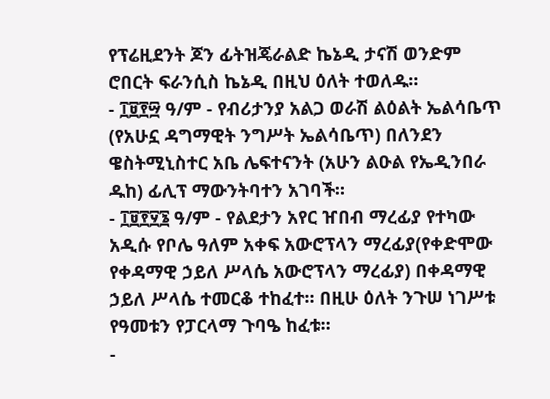የፕሬዚደንት ጆን ፊትዝጄራልድ ኬኔዲ ታናሽ ወንድም ሮበርት ፍራንሲስ ኬኔዲ በዚህ ዕለት ተወለዱ።
- ፲፱፻፵ ዓ/ም - የብሪታንያ አልጋ ወራሽ ልዕልት ኤልሳቤጥ (የአሁኗ ዳግማዊት ንግሥት ኤልሳቤጥ) በለንደን ዌስትሚኒስተር አቤ ሌፍተናንት (አሁን ልዑል የኤዲንበራ ዱከ) ፊሊፕ ማውንትባተን አገባች።
- ፲፱፻፶፮ ዓ/ም - የልደታን አየር ዠበብ ማረፊያ የተካው አዲሱ የቦሌ ዓለም አቀፍ አውሮፕላን ማረፊያ(የቀድሞው የቀዳማዊ ኃይለ ሥላሴ አውሮፕላን ማረፊያ) በቀዳማዊ ኃይለ ሥላሴ ተመርቆ ተከፈተ። በዚሁ ዕለት ንጉሠ ነገሥቱ የዓመቱን የፓርላማ ጉባዔ ከፈቱ።
-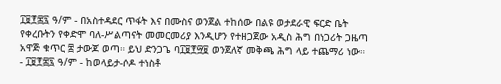፲፱፻፷፯ ዓ/ም - በአስተዳደር ጥፋት እና በሙስና ወንጀል ተከሰው በልዩ ወታደራዊ ፍርድ ቤት የቀረቡትን የቀድሞ ባለ-ሥልጣናት መመርመሪያ እንዲሆን የተዘጋጀው አዲስ ሕግ በነጋሪት ጋዜጣ አዋጅ ቁጥር ፰ ታውጆ ወጣ። ይህ ድንጋጌ ባ፲፱፻፵፱ ወንጀለኛ መቅጫ ሕግ ላይ ተጨማሪ ነው።
- ፲፱፻፷፯ ዓ/ም - ከወላይታ-ሶዶ ተነስቶ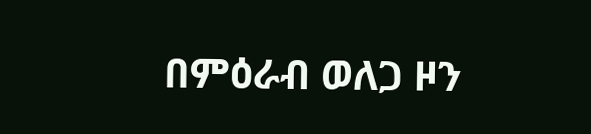በምዕራብ ወለጋ ዞን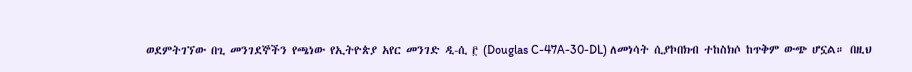ወደምትገኘው በጊ መንገደኞችን የጫነው የኢትዮጵያ አየር መንገድ ዲ-ሲ ፫ (Douglas C-47A-30-DL) ለመነሳት ሲያኮበክብ ተከስክሶ ከጥቅም ውጭ ሆኗል። በዚህ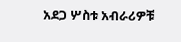አደጋ ሦስቱ አብራሪዎቹ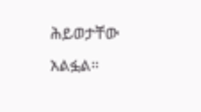ሕይወታቸው አልፏል።